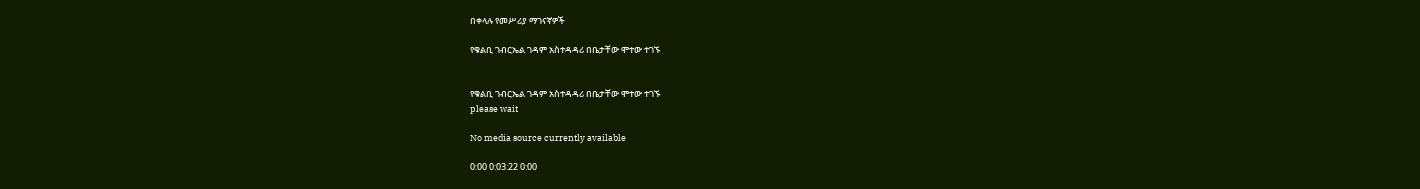በቀላሉ የመሥሪያ ማገናኛዎች

የቁልቢ ገብርኤል ገዳም አስተዳዳሪ በቤታቸው ሞተው ተገኙ


የቁልቢ ገብርኤል ገዳም አስተዳዳሪ በቤታቸው ሞተው ተገኙ
please wait

No media source currently available

0:00 0:03:22 0:00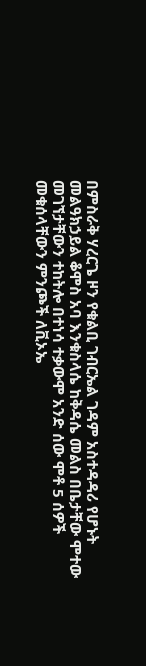በምስራቅ ሃረርጌ ዞን የቁልቢ ገብርኤል ገዳም አስተዳዳሪ የሆኑት መልዓክኃይል ቆሞስ አባ እንቁስላሴ ከቅዳሴ መልስ በቤታቸው ሞተው መገኘታቸውን ተከትሎ በተነሳ ተቃውሞ አንድ ሰው ሞቶ 5 ሰዎች መቁሰላቸውን ምንጮች ለቪኦኤ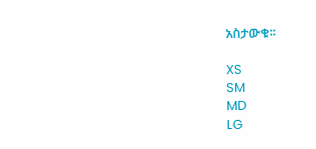አስታውቁ፡፡

XS
SM
MD
LG